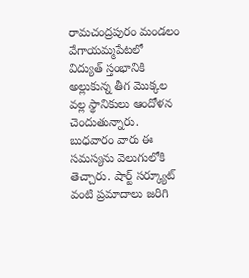రామచంద్రపురం మండలం వేగాయమ్మపేటలో విద్యుత్ స్తంభానికి అల్లుకున్న తీగ మొక్కల వల్ల స్థానికులు ఆందోళన చెందుతున్నారు. బుధవారం వారు ఈ సమస్యను వెలుగులోకి తెచ్చారు. షార్ట్ సర్క్యూట్ వంటి ప్రమాదాలు జరిగి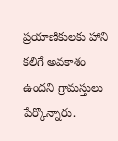ప్రయాణికులకు హాని కలిగే అవకాశం ఉందని గ్రామస్తులు పేర్కొన్నారు.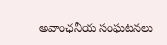అవాంఛనీయ సంఘటనలు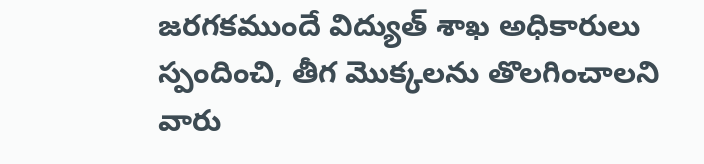జరగకముందే విద్యుత్ శాఖ అధికారులు స్పందించి, తీగ మొక్కలను తొలగించాలని వారు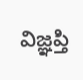విజ్ఞప్తి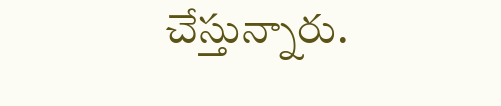చేస్తున్నారు.